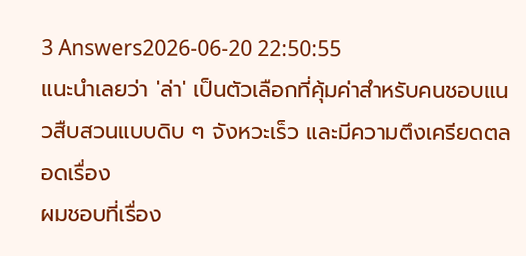3 Answers2026-06-20 22:50:55
แนะนำเลยว่า 'ล่า' เป็นตัวเลือกที่คุ้มค่าสำหรับคนชอบแนวสืบสวนแบบดิบ ๆ จังหวะเร็ว และมีความตึงเครียดตลอดเรื่อง
ผมชอบที่เรื่อง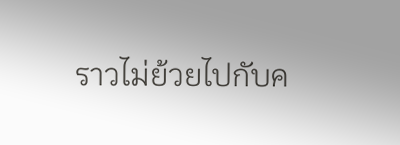ราวไม่ย้วยไปกับค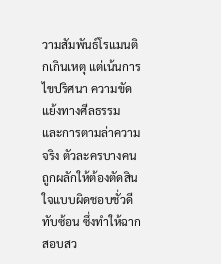วามสัมพันธ์โรแมนติกเกินเหตุ แต่เน้นการไขปริศนา ความขัดแย้งทางศีลธรรม และการตามล่าความจริง ตัวละครบางคนถูกผลักให้ต้องตัดสินใจแบบผิดชอบชั่วดีทับซ้อน ซึ่งทำให้ฉากสอบสว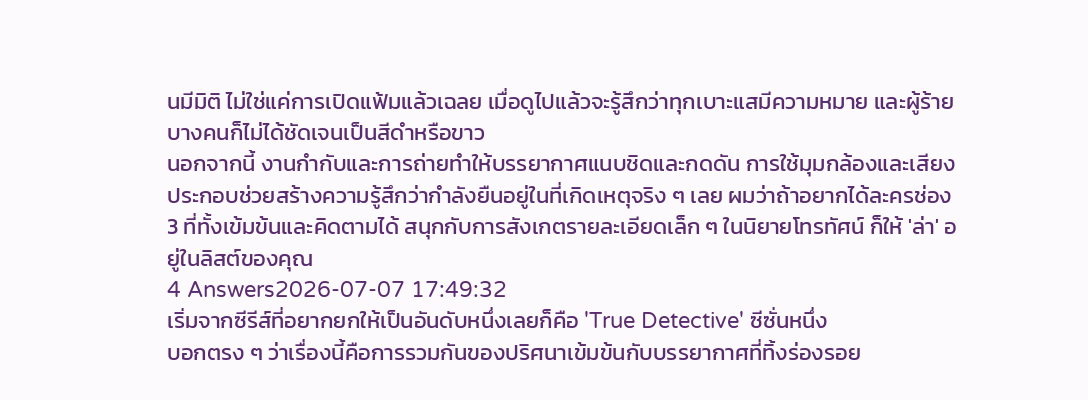นมีมิติ ไม่ใช่แค่การเปิดแฟ้มแล้วเฉลย เมื่อดูไปแล้วจะรู้สึกว่าทุกเบาะแสมีความหมาย และผู้ร้ายบางคนก็ไม่ได้ชัดเจนเป็นสีดำหรือขาว
นอกจากนี้ งานกำกับและการถ่ายทำให้บรรยากาศแนบชิดและกดดัน การใช้มุมกล้องและเสียงประกอบช่วยสร้างความรู้สึกว่ากำลังยืนอยู่ในที่เกิดเหตุจริง ๆ เลย ผมว่าถ้าอยากได้ละครช่อง 3 ที่ทั้งเข้มข้นและคิดตามได้ สนุกกับการสังเกตรายละเอียดเล็ก ๆ ในนิยายโทรทัศน์ ก็ให้ 'ล่า' อยู่ในลิสต์ของคุณ
4 Answers2026-07-07 17:49:32
เริ่มจากซีรีส์ที่อยากยกให้เป็นอันดับหนึ่งเลยก็คือ 'True Detective' ซีซั่นหนึ่ง
บอกตรง ๆ ว่าเรื่องนี้คือการรวมกันของปริศนาเข้มข้นกับบรรยากาศที่ทิ้งร่องรอย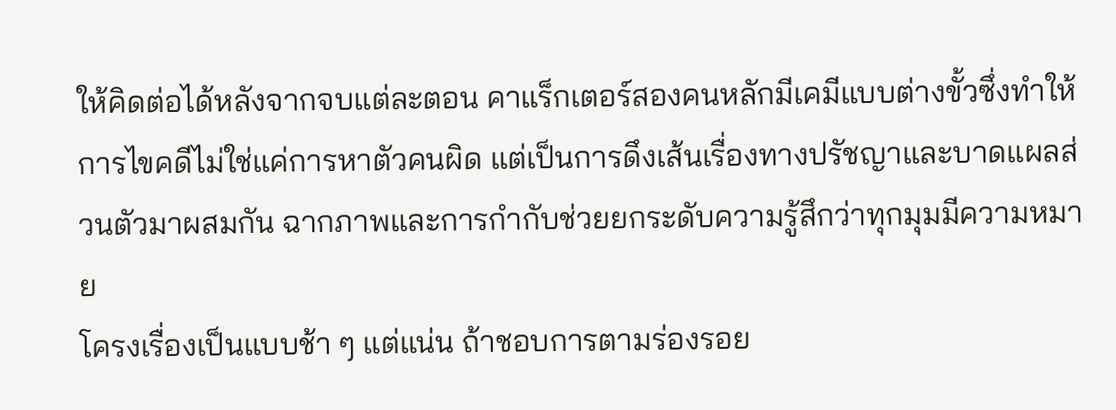ให้คิดต่อได้หลังจากจบแต่ละตอน คาแร็กเตอร์สองคนหลักมีเคมีแบบต่างขั้วซึ่งทำให้การไขคดีไม่ใช่แค่การหาตัวคนผิด แต่เป็นการดึงเส้นเรื่องทางปรัชญาและบาดแผลส่วนตัวมาผสมกัน ฉากภาพและการกำกับช่วยยกระดับความรู้สึกว่าทุกมุมมีความหมาย
โครงเรื่องเป็นแบบช้า ๆ แต่แน่น ถ้าชอบการตามร่องรอย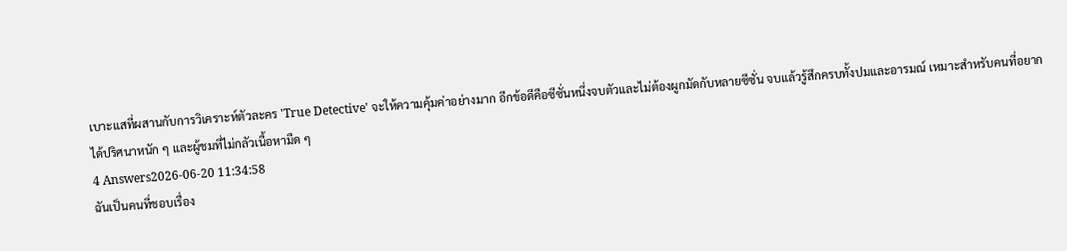เบาะแสที่ผสานกับการวิเคราะห์ตัวละคร 'True Detective' จะให้ความคุ้มค่าอย่างมาก อีกข้อดีคือซีซั่นหนึ่งจบตัวและไม่ต้องผูกมัดกับหลายซีซั่น จบแล้วรู้สึกครบทั้งปมและอารมณ์ เหมาะสำหรับคนที่อยากได้ปริศนาหนัก ๆ และผู้ชมที่ไม่กลัวเนื้อหามืด ๆ
4 Answers2026-06-20 11:34:58
ฉันเป็นคนที่ชอบเรื่อง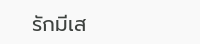รักมีเส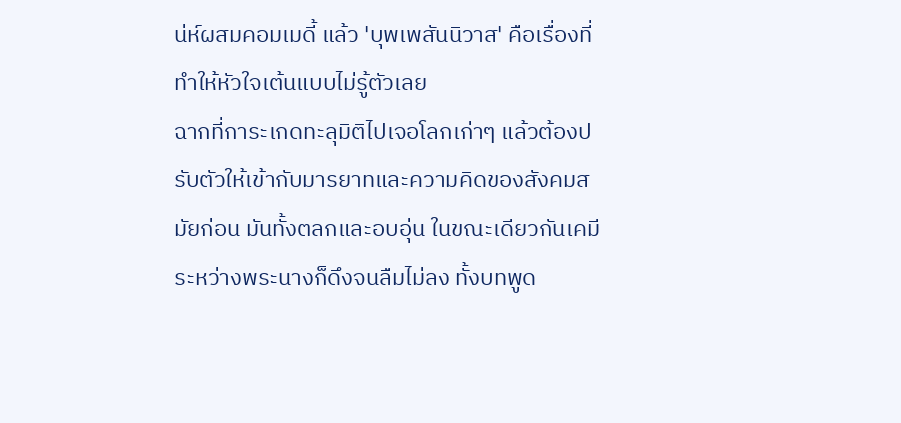น่ห์ผสมคอมเมดี้ แล้ว 'บุพเพสันนิวาส' คือเรื่องที่ทำให้หัวใจเต้นแบบไม่รู้ตัวเลย
ฉากที่การะเกดทะลุมิติไปเจอโลกเก่าๆ แล้วต้องปรับตัวให้เข้ากับมารยาทและความคิดของสังคมสมัยก่อน มันทั้งตลกและอบอุ่น ในขณะเดียวกันเคมีระหว่างพระนางก็ดึงจนลืมไม่ลง ทั้งบทพูด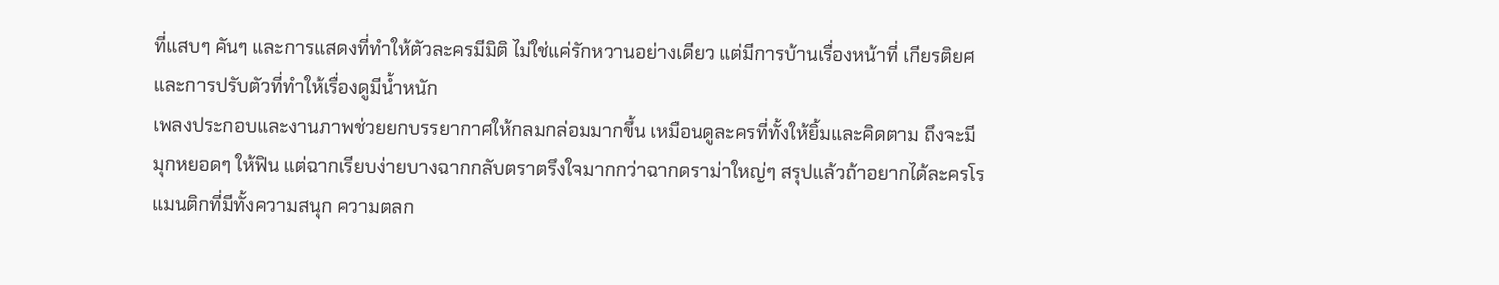ที่แสบๆ คันๆ และการแสดงที่ทำให้ตัวละครมีมิติ ไม่ใช่แค่รักหวานอย่างเดียว แต่มีการบ้านเรื่องหน้าที่ เกียรติยศ และการปรับตัวที่ทำให้เรื่องดูมีน้ำหนัก
เพลงประกอบและงานภาพช่วยยกบรรยากาศให้กลมกล่อมมากขึ้น เหมือนดูละครที่ทั้งให้ยิ้มและคิดตาม ถึงจะมีมุกหยอดๆ ให้ฟิน แต่ฉากเรียบง่ายบางฉากกลับตราตรึงใจมากกว่าฉากดราม่าใหญ่ๆ สรุปแล้วถ้าอยากได้ละครโรแมนติกที่มีทั้งความสนุก ความตลก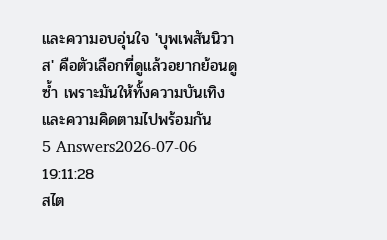และความอบอุ่นใจ 'บุพเพสันนิวาส' คือตัวเลือกที่ดูแล้วอยากย้อนดูซ้ำ เพราะมันให้ทั้งความบันเทิงและความคิดตามไปพร้อมกัน
5 Answers2026-07-06 19:11:28
สไต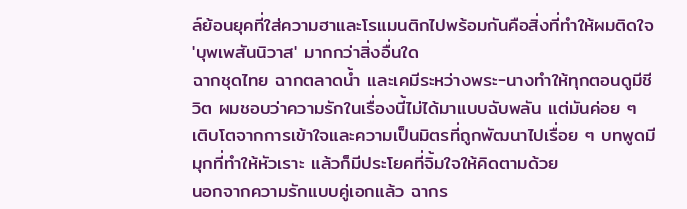ล์ย้อนยุคที่ใส่ความฮาและโรแมนติกไปพร้อมกันคือสิ่งที่ทำให้ผมติดใจ 'บุพเพสันนิวาส' มากกว่าสิ่งอื่นใด
ฉากชุดไทย ฉากตลาดน้ำ และเคมีระหว่างพระ-นางทำให้ทุกตอนดูมีชีวิต ผมชอบว่าความรักในเรื่องนี้ไม่ได้มาแบบฉับพลัน แต่มันค่อย ๆ เติบโตจากการเข้าใจและความเป็นมิตรที่ถูกพัฒนาไปเรื่อย ๆ บทพูดมีมุกที่ทำให้หัวเราะ แล้วก็มีประโยคที่จิ้มใจให้คิดตามด้วย
นอกจากความรักแบบคู่เอกแล้ว ฉากร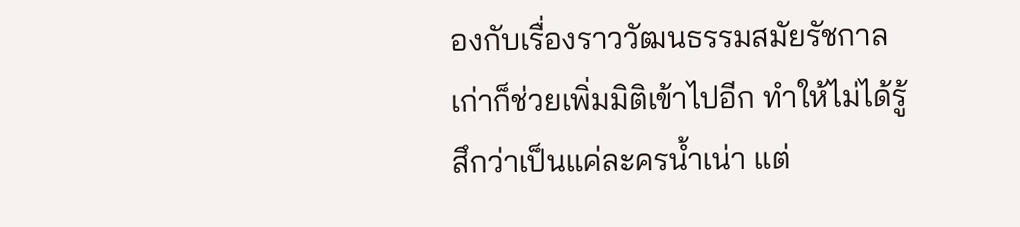องกับเรื่องราววัฒนธรรมสมัยรัชกาลเก่าก็ช่วยเพิ่มมิติเข้าไปอีก ทำให้ไม่ได้รู้สึกว่าเป็นแค่ละครน้ำเน่า แต่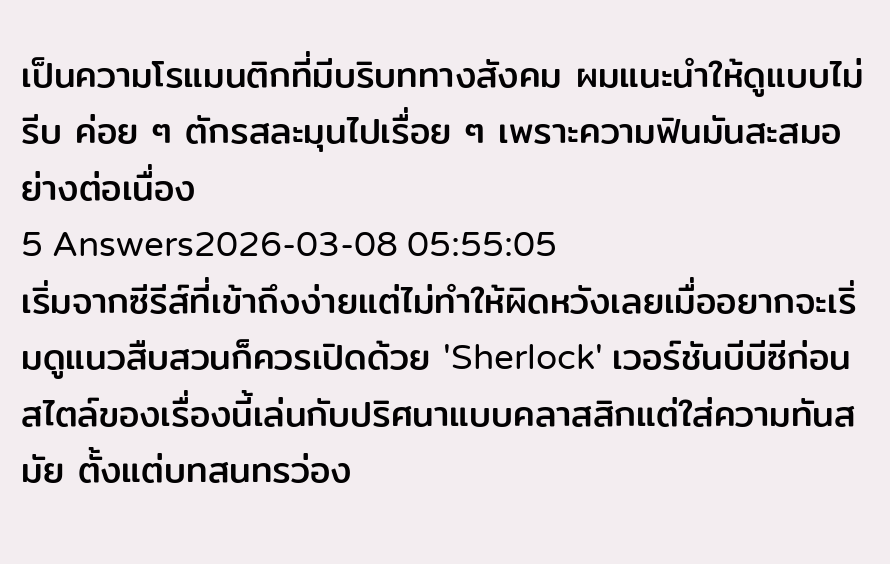เป็นความโรแมนติกที่มีบริบททางสังคม ผมแนะนำให้ดูแบบไม่รีบ ค่อย ๆ ตักรสละมุนไปเรื่อย ๆ เพราะความฟินมันสะสมอย่างต่อเนื่อง
5 Answers2026-03-08 05:55:05
เริ่มจากซีรีส์ที่เข้าถึงง่ายแต่ไม่ทำให้ผิดหวังเลยเมื่ออยากจะเริ่มดูแนวสืบสวนก็ควรเปิดด้วย 'Sherlock' เวอร์ชันบีบีซีก่อน
สไตล์ของเรื่องนี้เล่นกับปริศนาแบบคลาสสิกแต่ใส่ความทันสมัย ตั้งแต่บทสนทรว่อง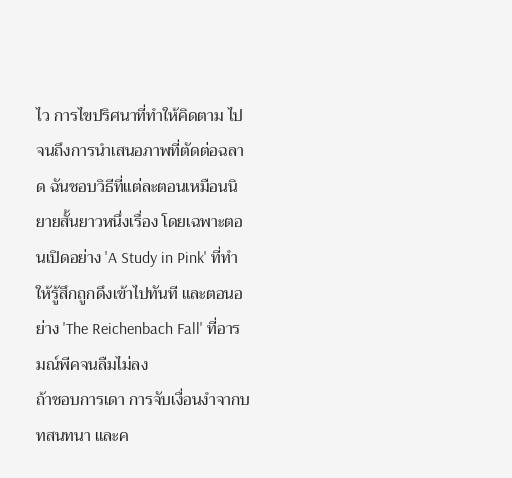ไว การไขปริศนาที่ทำให้คิดตาม ไปจนถึงการนำเสนอภาพที่ตัดต่อฉลาด ฉันชอบวิธีที่แต่ละตอนเหมือนนิยายสั้นยาวหนึ่งเรื่อง โดยเฉพาะตอนเปิดอย่าง 'A Study in Pink' ที่ทำให้รู้สึกถูกดึงเข้าไปทันที และตอนอย่าง 'The Reichenbach Fall' ที่อารมณ์พีคจนลืมไม่ลง
ถ้าชอบการเดา การจับเงื่อนงำจากบทสนทนา และค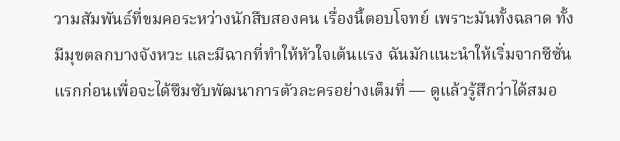วามสัมพันธ์ที่ขมคอระหว่างนักสืบสองคน เรื่องนี้ตอบโจทย์ เพราะมันทั้งฉลาด ทั้งมีมุขตลกบางจังหวะ และมีฉากที่ทำให้หัวใจเต้นแรง ฉันมักแนะนำให้เริ่มจากซีซั่นแรกก่อนเพื่อจะได้ซึมซับพัฒนาการตัวละครอย่างเต็มที่ — ดูแล้วรู้สึกว่าได้สมอ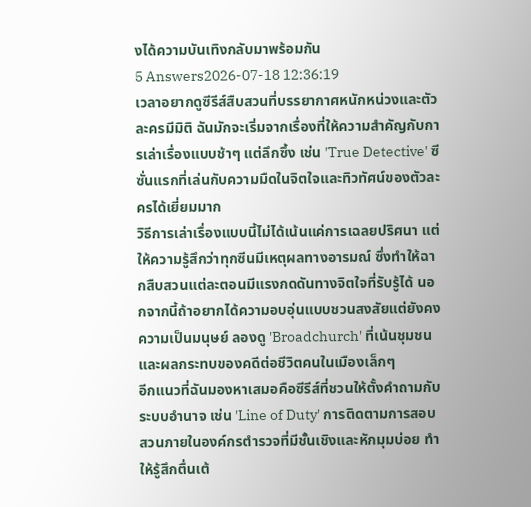งได้ความบันเทิงกลับมาพร้อมกัน
5 Answers2026-07-18 12:36:19
เวลาอยากดูซีรีส์สืบสวนที่บรรยากาศหนักหน่วงและตัวละครมีมิติ ฉันมักจะเริ่มจากเรื่องที่ให้ความสำคัญกับการเล่าเรื่องแบบช้าๆ แต่ลึกซึ้ง เช่น 'True Detective' ซีซั่นแรกที่เล่นกับความมืดในจิตใจและทิวทัศน์ของตัวละครได้เยี่ยมมาก
วิธีการเล่าเรื่องแบบนี้ไม่ได้เน้นแค่การเฉลยปริศนา แต่ให้ความรู้สึกว่าทุกซีนมีเหตุผลทางอารมณ์ ซึ่งทำให้ฉากสืบสวนแต่ละตอนมีแรงกดดันทางจิตใจที่รับรู้ได้ นอกจากนี้ถ้าอยากได้ความอบอุ่นแบบชวนสงสัยแต่ยังคงความเป็นมนุษย์ ลองดู 'Broadchurch' ที่เน้นชุมชนและผลกระทบของคดีต่อชีวิตคนในเมืองเล็กๆ
อีกแนวที่ฉันมองหาเสมอคือซีรีส์ที่ชวนให้ตั้งคำถามกับระบบอำนาจ เช่น 'Line of Duty' การติดตามการสอบสวนภายในองค์กรตำรวจที่มีชั้นเชิงและหักมุมบ่อย ทำให้รู้สึกตื่นเต้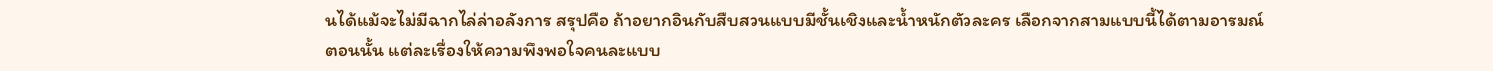นได้แม้จะไม่มีฉากไล่ล่าอลังการ สรุปคือ ถ้าอยากอินกับสืบสวนแบบมีชั้นเชิงและน้ำหนักตัวละคร เลือกจากสามแบบนี้ได้ตามอารมณ์ตอนนั้น แต่ละเรื่องให้ความพึงพอใจคนละแบบ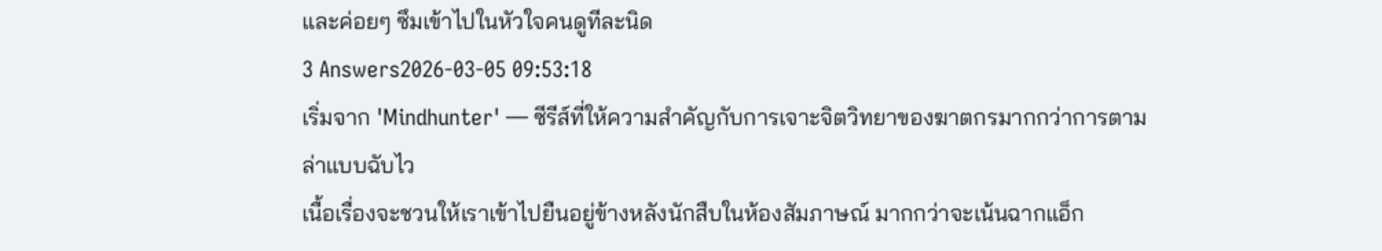และค่อยๆ ซึมเข้าไปในหัวใจคนดูทีละนิด
3 Answers2026-03-05 09:53:18
เริ่มจาก 'Mindhunter' — ซีรีส์ที่ให้ความสำคัญกับการเจาะจิตวิทยาของฆาตกรมากกว่าการตามล่าแบบฉับไว
เนื้อเรื่องจะชวนให้เราเข้าไปยืนอยู่ข้างหลังนักสืบในห้องสัมภาษณ์ มากกว่าจะเน้นฉากแอ็ก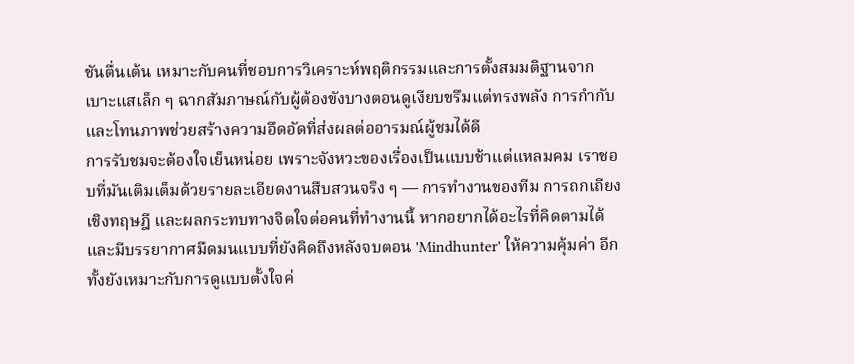ชันตื่นเต้น เหมาะกับคนที่ชอบการวิเคราะห์พฤติกรรมและการตั้งสมมติฐานจากเบาะแสเล็ก ๆ ฉากสัมภาษณ์กับผู้ต้องขังบางตอนดูเงียบขรึมแต่ทรงพลัง การกำกับและโทนภาพช่วยสร้างความอึดอัดที่ส่งผลต่ออารมณ์ผู้ชมได้ดี
การรับชมจะต้องใจเย็นหน่อย เพราะจังหวะของเรื่องเป็นแบบช้าแต่แหลมคม เราชอบที่มันเติมเต็มด้วยรายละเอียดงานสืบสวนจริง ๆ — การทำงานของทีม การถกเถียงเชิงทฤษฎี และผลกระทบทางจิตใจต่อคนที่ทำงานนี้ หากอยากได้อะไรที่คิดตามได้และมีบรรยากาศมืดมนแบบที่ยังคิดถึงหลังจบตอน 'Mindhunter' ให้ความคุ้มค่า อีกทั้งยังเหมาะกับการดูแบบตั้งใจค่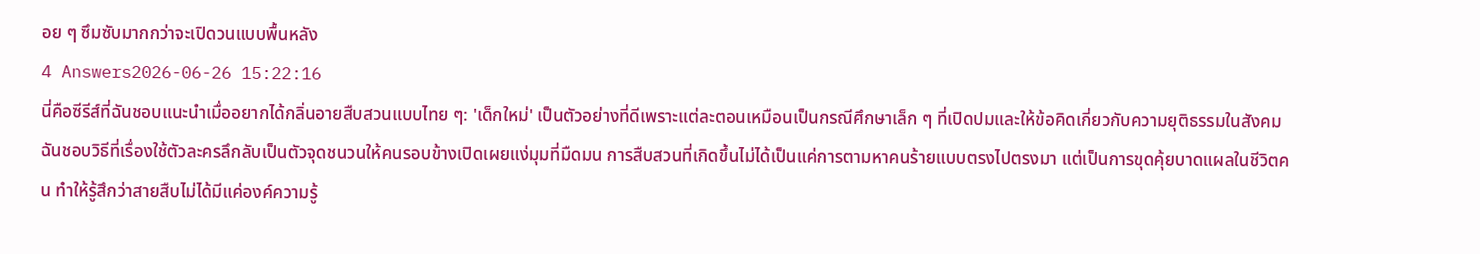อย ๆ ซึมซับมากกว่าจะเปิดวนแบบพื้นหลัง
4 Answers2026-06-26 15:22:16
นี่คือซีรีส์ที่ฉันชอบแนะนําเมื่ออยากได้กลิ่นอายสืบสวนแบบไทย ๆ: 'เด็กใหม่' เป็นตัวอย่างที่ดีเพราะแต่ละตอนเหมือนเป็นกรณีศึกษาเล็ก ๆ ที่เปิดปมและให้ข้อคิดเกี่ยวกับความยุติธรรมในสังคม
ฉันชอบวิธีที่เรื่องใช้ตัวละครลึกลับเป็นตัวจุดชนวนให้คนรอบข้างเปิดเผยแง่มุมที่มืดมน การสืบสวนที่เกิดขึ้นไม่ได้เป็นแค่การตามหาคนร้ายแบบตรงไปตรงมา แต่เป็นการขุดคุ้ยบาดแผลในชีวิตคน ทำให้รู้สึกว่าสายสืบไม่ได้มีแค่องค์ความรู้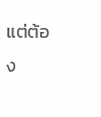แต่ต้อง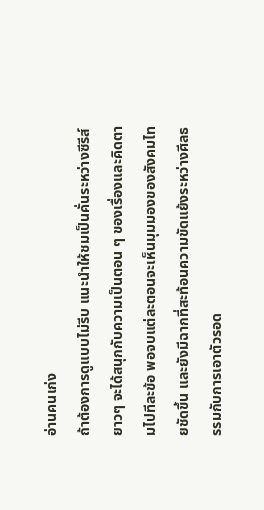อ่านคนเก่ง
ถ้าต้องการดูแบบไม่รีบ แนะนำให้ชมเป็นคั่นระหว่างซีรีส์ยาวๆ จะได้สนุกกับความเป็นตอน ๆ ของเรื่องและคิดตามไปทีละข้อ พอจบแต่ละตอนจะเห็นมุมมองของสังคมไทยชัดขึ้น และยังมีฉากที่สะท้อนความขัดแย้งระหว่างศีลธรรมกับการเอาตัวรอด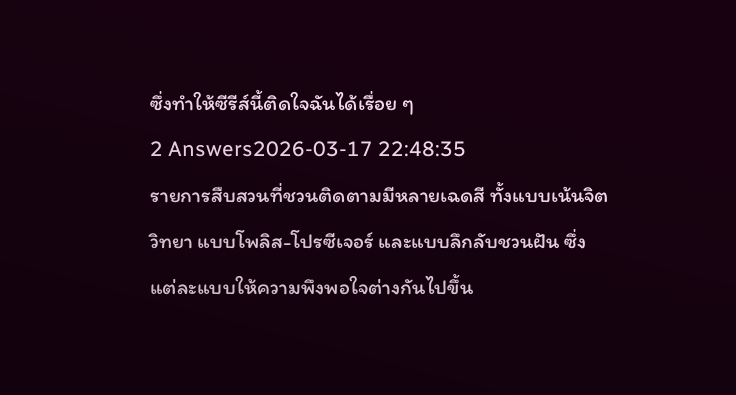ซึ่งทำให้ซีรีส์นี้ติดใจฉันได้เรื่อย ๆ
2 Answers2026-03-17 22:48:35
รายการสืบสวนที่ชวนติดตามมีหลายเฉดสี ทั้งแบบเน้นจิตวิทยา แบบโพลิส-โปรซีเจอร์ และแบบลึกลับชวนฝัน ซึ่งแต่ละแบบให้ความพึงพอใจต่างกันไปขึ้น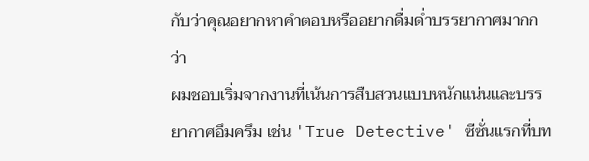กับว่าคุณอยากหาคำตอบหรืออยากดื่มด่ำบรรยากาศมากกว่า
ผมชอบเริ่มจากงานที่เน้นการสืบสวนแบบหนักแน่นและบรรยากาศอึมครึม เช่น 'True Detective' ซีซั่นแรกที่บท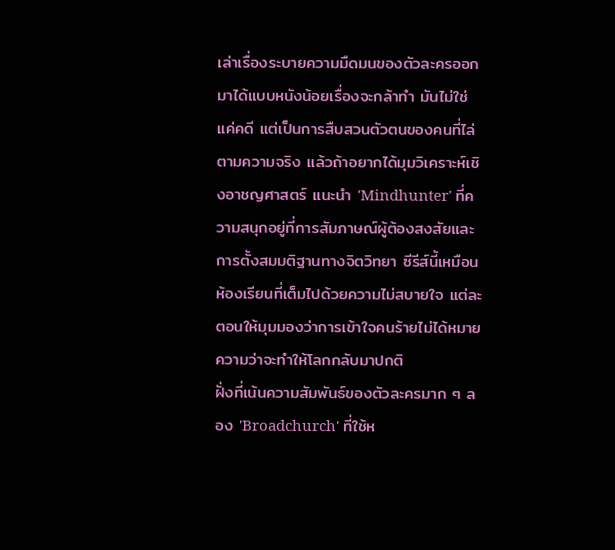เล่าเรื่องระบายความมืดมนของตัวละครออกมาได้แบบหนังน้อยเรื่องจะกล้าทำ มันไม่ใช่แค่คดี แต่เป็นการสืบสวนตัวตนของคนที่ไล่ตามความจริง แล้วถ้าอยากได้มุมวิเคราะห์เชิงอาชญศาสตร์ แนะนำ 'Mindhunter' ที่ความสนุกอยู่ที่การสัมภาษณ์ผู้ต้องสงสัยและการตั้งสมมติฐานทางจิตวิทยา ซีรีส์นี้เหมือนห้องเรียนที่เต็มไปด้วยความไม่สบายใจ แต่ละตอนให้มุมมองว่าการเข้าใจคนร้ายไม่ได้หมายความว่าจะทำให้โลกกลับมาปกติ
ฝั่งที่เน้นความสัมพันธ์ของตัวละครมาก ๆ ลอง 'Broadchurch' ที่ใช้ห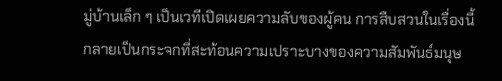มู่บ้านเล็ก ๆ เป็นเวทีเปิดเผยความลับของผู้คน การสืบสวนในเรื่องนี้กลายเป็นกระจกที่สะท้อนความเปราะบางของความสัมพันธ์มนุษ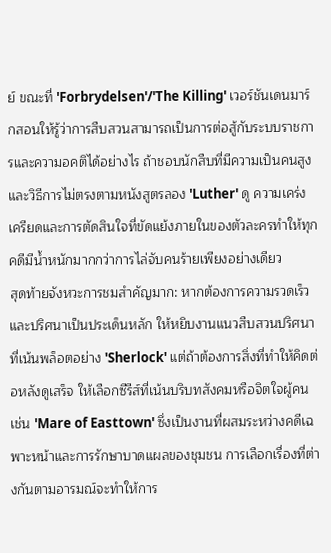ย์ ขณะที่ 'Forbrydelsen'/'The Killing' เวอร์ชันเดนมาร์กสอนให้รู้ว่าการสืบสวนสามารถเป็นการต่อสู้กับระบบราชการและความอคติได้อย่างไร ถ้าชอบนักสืบที่มีความเป็นคนสูงและวิธีการไม่ตรงตามหนังสูตรลอง 'Luther' ดู ความเคร่งเครียดและการตัดสินใจที่ขัดแย้งภายในของตัวละครทำให้ทุกคดีมีน้ำหนักมากกว่าการไล่จับคนร้ายเพียงอย่างเดียว
สุดท้ายจังหวะการชมสำคัญมาก: หากต้องการความรวดเร็วและปริศนาเป็นประเด็นหลัก ให้หยิบงานแนวสืบสวนปริศนาที่เน้นพล็อตอย่าง 'Sherlock' แต่ถ้าต้องการสิ่งที่ทำให้คิดต่อหลังดูเสร็จ ให้เลือกซีรีส์ที่เน้นบริบทสังคมหรือจิตใจผู้คน เช่น 'Mare of Easttown' ซึ่งเป็นงานที่ผสมระหว่างคดีเฉพาะหน้าและการรักษาบาดแผลของชุมชน การเลือกเรื่องที่ต่างกันตามอารมณ์จะทำให้การ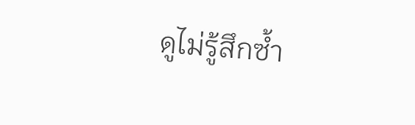ดูไม่รู้สึกซ้ำ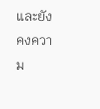และยังคงความ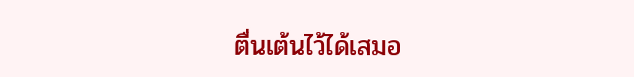ตื่นเต้นไว้ได้เสมอ